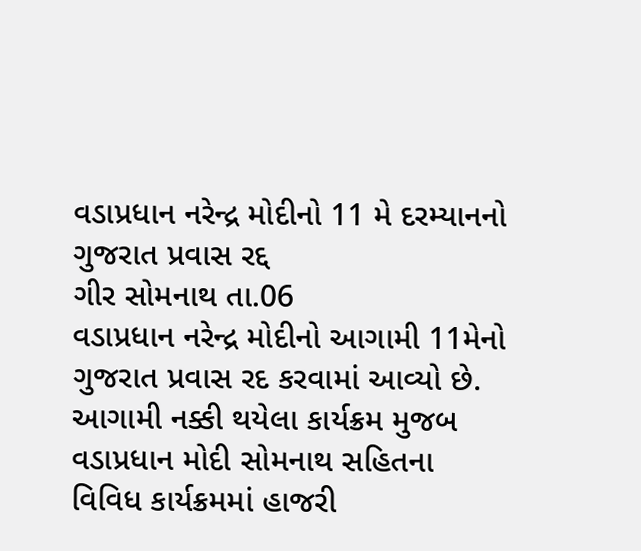વડાપ્રધાન નરેન્દ્ર મોદીનો 11 મે દરમ્યાનનો ગુજરાત પ્રવાસ રદ્દ
ગીર સોમનાથ તા.06
વડાપ્રધાન નરેન્દ્ર મોદીનો આગામી 11મેનો ગુજરાત પ્રવાસ રદ કરવામાં આવ્યો છે.
આગામી નક્કી થયેલા કાર્યક્રમ મુજબ વડાપ્રધાન મોદી સોમનાથ સહિતના વિવિધ કાર્યક્રમમાં હાજરી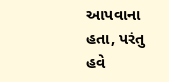આપવાના હતા, પરંતુ હવે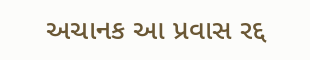અચાનક આ પ્રવાસ રદ્દ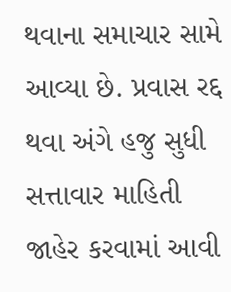થવાના સમાચાર સામે આવ્યા છે. પ્રવાસ રદ્દ થવા અંગે હજુ સુધી સત્તાવાર માહિતી જાહેર કરવામાં આવી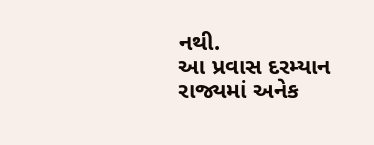નથી.
આ પ્રવાસ દરમ્યાન રાજ્યમાં અનેક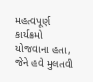મહત્વપૂર્ણ કાર્યક્રમો યોજવાના હતા, જેને હવે મુલતવી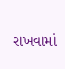રાખવામાં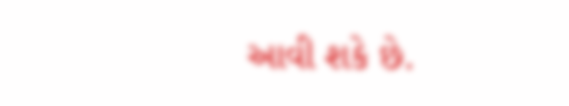આવી શકે છે.